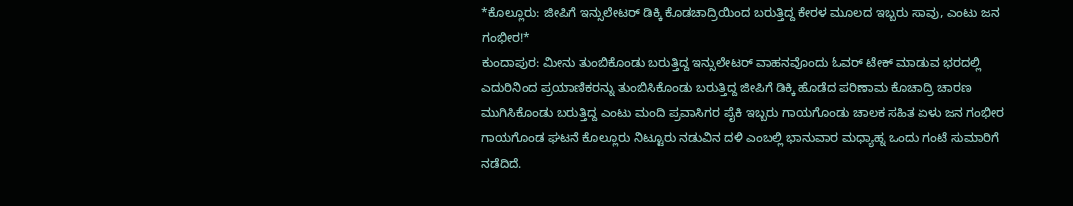*ಕೊಲ್ಲೂರು: ಜೀಪಿಗೆ ಇನ್ಸುಲೇಟರ್ ಡಿಕ್ಕಿ ಕೊಡಚಾದ್ರಿಯಿಂದ ಬರುತ್ತಿದ್ದ ಕೇರಳ ಮೂಲದ ಇಬ್ಬರು ಸಾವು, ಎಂಟು ಜನ ಗಂಭೀರ!*
ಕುಂದಾಪುರ: ಮೀನು ತುಂಬಿಕೊಂಡು ಬರುತ್ತಿದ್ದ ಇನ್ಸುಲೇಟರ್ ವಾಹನವೊಂದು ಓವರ್ ಟೇಕ್ ಮಾಡುವ ಭರದಲ್ಲಿ ಎದುರಿನಿಂದ ಪ್ರಯಾಣಿಕರನ್ನು ತುಂಬಿಸಿಕೊಂಡು ಬರುತ್ತಿದ್ದ ಜೀಪಿಗೆ ಡಿಕ್ಕಿ ಹೊಡೆದ ಪರಿಣಾಮ ಕೊಚಾದ್ರಿ ಚಾರಣ ಮುಗಿಸಿಕೊಂಡು ಬರುತ್ತಿದ್ದ ಎಂಟು ಮಂದಿ ಪ್ರವಾಸಿಗರ ಪೈಕಿ ಇಬ್ಬರು ಗಾಯಗೊಂಡು ಚಾಲಕ ಸಹಿತ ಏಳು ಜನ ಗಂಭೀರ ಗಾಯಗೊಂಡ ಘಟನೆ ಕೊಲ್ಲೂರು ನಿಟ್ಟೂರು ನಡುವಿನ ದಳಿ ಎಂಬಲ್ಲಿ ಭಾನುವಾರ ಮಧ್ಯಾಹ್ನ ಒಂದು ಗಂಟೆ ಸುಮಾರಿಗೆ ನಡೆದಿದೆ.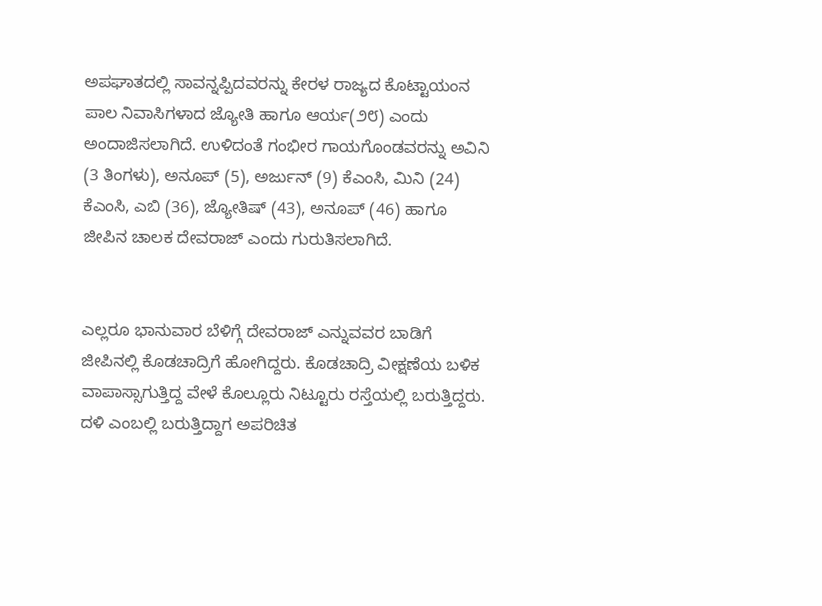ಅಪಘಾತದಲ್ಲಿ ಸಾವನ್ನಪ್ಪಿದವರನ್ನು ಕೇರಳ ರಾಜ್ಯದ ಕೊಟ್ಟಾಯಂನ ಪಾಲ ನಿವಾಸಿಗಳಾದ ಜ್ಯೋತಿ ಹಾಗೂ ಆರ್ಯ(೨೮) ಎಂದು ಅಂದಾಜಿಸಲಾಗಿದೆ. ಉಳಿದಂತೆ ಗಂಭೀರ ಗಾಯಗೊಂಡವರನ್ನು ಅವಿನಿ (3 ತಿಂಗಳು), ಅನೂಪ್ (5), ಅರ್ಜುನ್ (9) ಕೆಎಂಸಿ, ಮಿನಿ (24) ಕೆಎಂಸಿ, ಎಬಿ (36), ಜ್ಯೋತಿಷ್ (43), ಅನೂಪ್ (46) ಹಾಗೂ ಜೀಪಿನ ಚಾಲಕ ದೇವರಾಜ್ ಎಂದು ಗುರುತಿಸಲಾಗಿದೆ.


ಎಲ್ಲರೂ ಭಾನುವಾರ ಬೆಳಿಗ್ಗೆ ದೇವರಾಜ್ ಎನ್ನುವವರ ಬಾಡಿಗೆ ಜೀಪಿನಲ್ಲಿ ಕೊಡಚಾದ್ರಿಗೆ ಹೋಗಿದ್ದರು. ಕೊಡಚಾದ್ರಿ ವೀಕ್ಷಣೆಯ ಬಳಿಕ ವಾಪಾಸ್ಸಾಗುತ್ತಿದ್ದ ವೇಳೆ ಕೊಲ್ಲೂರು ನಿಟ್ಟೂರು ರಸ್ತೆಯಲ್ಲಿ ಬರುತ್ತಿದ್ದರು. ದಳಿ ಎಂಬಲ್ಲಿ ಬರುತ್ತಿದ್ದಾಗ ಅಪರಿಚಿತ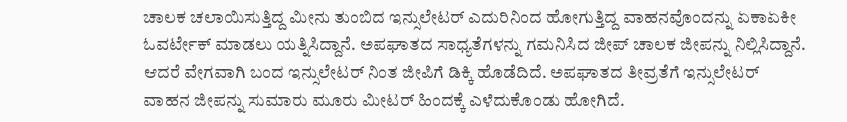ಚಾಲಕ ಚಲಾಯಿಸುತ್ತಿದ್ದ ಮೀನು ತುಂಬಿದ ಇನ್ಸುಲೇಟರ್ ಎದುರಿನಿಂದ ಹೋಗುತ್ತಿದ್ದ ವಾಹನವೊಂದನ್ನು ಏಕಾಏಕೀ ಓವರ್ಟೇಕ್ ಮಾಡಲು ಯತ್ನಿಸಿದ್ದಾನೆ. ಅಪಘಾತದ ಸಾಧ್ಯತೆಗಳನ್ನು ಗಮನಿಸಿದ ಜೀಪ್ ಚಾಲಕ ಜೀಪನ್ನು ನಿಲ್ಲಿಸಿದ್ದಾನೆ. ಆದರೆ ವೇಗವಾಗಿ ಬಂದ ಇನ್ಸುಲೇಟರ್ ನಿಂತ ಜೀಪಿಗೆ ಡಿಕ್ಕಿ ಹೊಡೆದಿದೆ. ಅಪಘಾತದ ತೀವ್ರತೆಗೆ ಇನ್ಸುಲೇಟರ್ ವಾಹನ ಜೀಪನ್ನು ಸುಮಾರು ಮೂರು ಮೀಟರ್ ಹಿಂದಕ್ಕೆ ಎಳೆದುಕೊಂಡು ಹೋಗಿದೆ.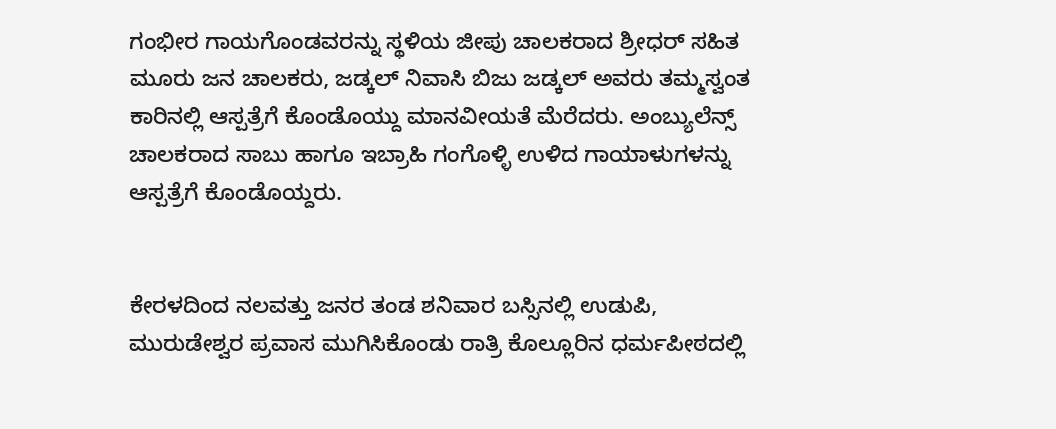ಗಂಭೀರ ಗಾಯಗೊಂಡವರನ್ನು ಸ್ಥಳಿಯ ಜೀಪು ಚಾಲಕರಾದ ಶ್ರೀಧರ್ ಸಹಿತ ಮೂರು ಜನ ಚಾಲಕರು, ಜಡ್ಕಲ್ ನಿವಾಸಿ ಬಿಜು ಜಡ್ಕಲ್ ಅವರು ತಮ್ಮಸ್ವಂತ ಕಾರಿನಲ್ಲಿ ಆಸ್ಪತ್ರೆಗೆ ಕೊಂಡೊಯ್ದು ಮಾನವೀಯತೆ ಮೆರೆದರು. ಅಂಬ್ಯುಲೆನ್ಸ್ ಚಾಲಕರಾದ ಸಾಬು ಹಾಗೂ ಇಬ್ರಾಹಿ ಗಂಗೊಳ್ಳಿ ಉಳಿದ ಗಾಯಾಳುಗಳನ್ನು ಆಸ್ಪತ್ರೆಗೆ ಕೊಂಡೊಯ್ದರು.


ಕೇರಳದಿಂದ ನಲವತ್ತು ಜನರ ತಂಡ ಶನಿವಾರ ಬಸ್ಸಿನಲ್ಲಿ ಉಡುಪಿ, ಮುರುಡೇಶ್ವರ ಪ್ರವಾಸ ಮುಗಿಸಿಕೊಂಡು ರಾತ್ರಿ ಕೊಲ್ಲೂರಿನ ಧರ್ಮಪೀಠದಲ್ಲಿ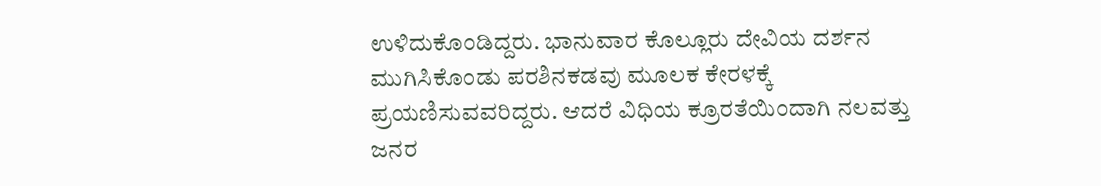ಉಳಿದುಕೊಂಡಿದ್ದರು. ಭಾನುವಾರ ಕೊಲ್ಲೂರು ದೇವಿಯ ದರ್ಶನ ಮುಗಿಸಿಕೊಂಡು ಪರಶಿನಕಡವು ಮೂಲಕ ಕೇರಳಕ್ಕೆ ಪ್ರಯಣಿಸುವವರಿದ್ದರು. ಆದರೆ ವಿಧಿಯ ಕ್ರೂರತೆಯಿಂದಾಗಿ ನಲವತ್ತು ಜನರ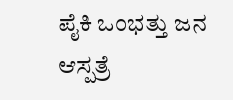ಪೈಕಿ ಒಂಭತ್ತು ಜನ ಆಸ್ಪತ್ರೆ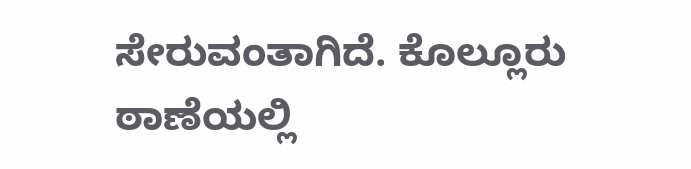ಸೇರುವಂತಾಗಿದೆ. ಕೊಲ್ಲೂರು ಠಾಣೆಯಲ್ಲಿ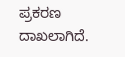ಪ್ರಕರಣ ದಾಖಲಾಗಿದೆ.